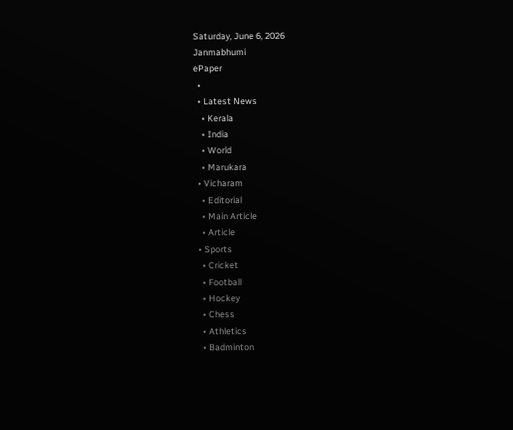Saturday, June 6, 2026
Janmabhumi
ePaper
  •
  • Latest News
    • Kerala
    • India
    • World
    • Marukara
  • Vicharam
    • Editorial
    • Main Article
    • Article
  • Sports
    • Cricket
    • Football
    • Hockey
    • Chess
    • Athletics
    • Badminton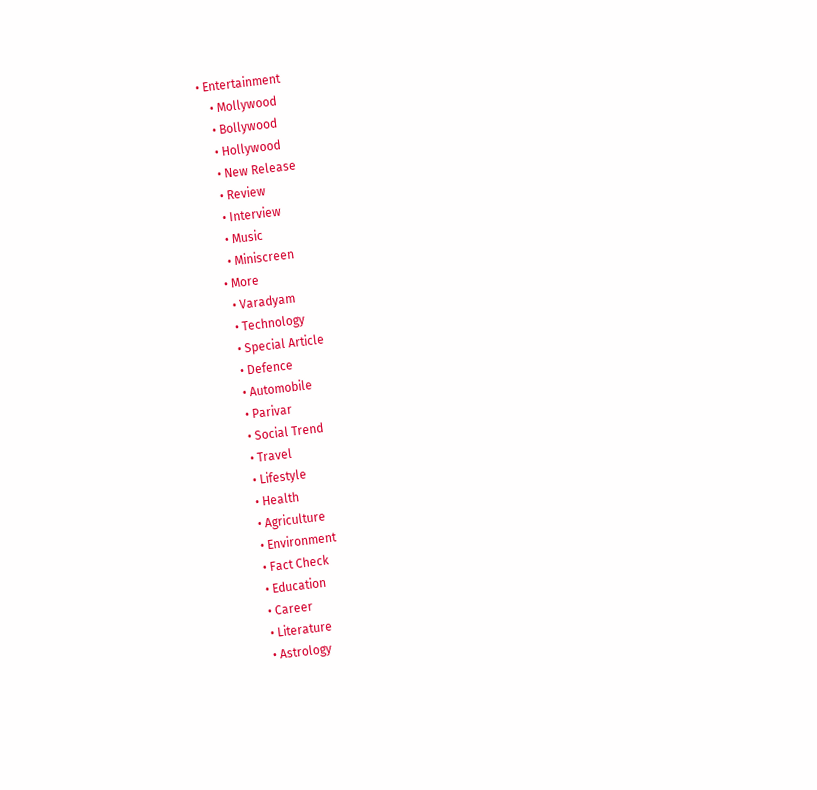• Entertainment
    • Mollywood
    • Bollywood
    • Hollywood
    • New Release
    • Review
    • Interview
    • Music
    • Miniscreen
  • More
    • Varadyam
    • Technology
    • Special Article
    • Defence
    • Automobile
    • Parivar
    • Social Trend
    • Travel
    • Lifestyle
    • Health
    • Agriculture
    • Environment
    • Fact Check
    • Education
    • Career
    • Literature
    • Astrology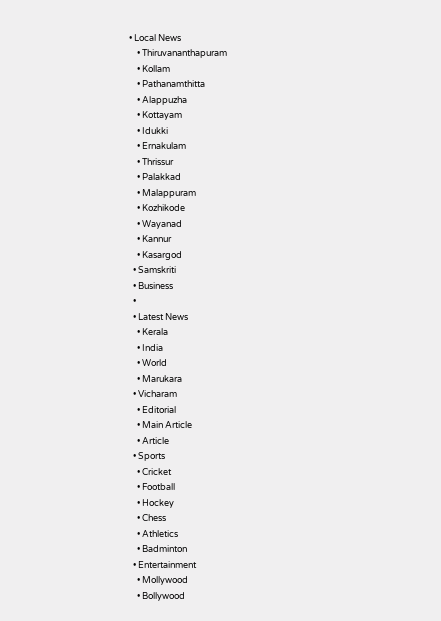• Local News
    • Thiruvananthapuram
    • Kollam
    • Pathanamthitta
    • Alappuzha
    • Kottayam
    • Idukki
    • Ernakulam
    • Thrissur
    • Palakkad
    • Malappuram
    • Kozhikode
    • Wayanad
    • Kannur
    • Kasargod
  • Samskriti
  • Business
  •
  • Latest News
    • Kerala
    • India
    • World
    • Marukara
  • Vicharam
    • Editorial
    • Main Article
    • Article
  • Sports
    • Cricket
    • Football
    • Hockey
    • Chess
    • Athletics
    • Badminton
  • Entertainment
    • Mollywood
    • Bollywood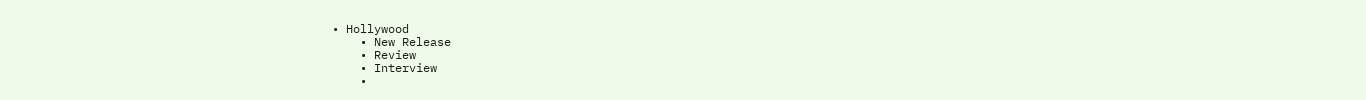• Hollywood
    • New Release
    • Review
    • Interview
    •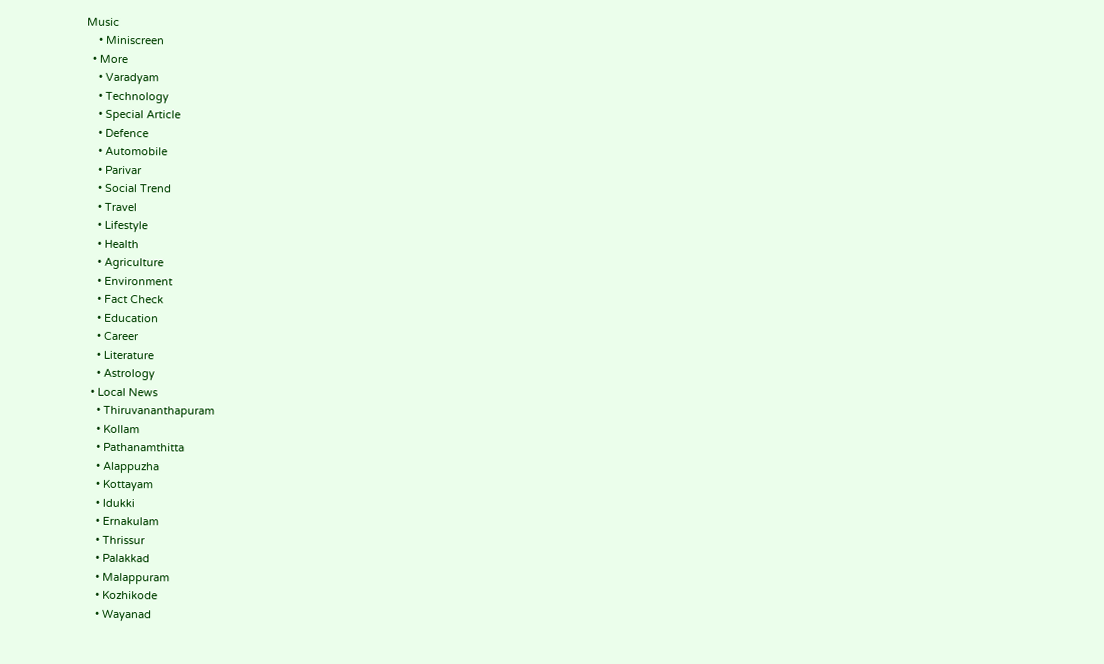Music
    • Miniscreen
  • More
    • Varadyam
    • Technology
    • Special Article
    • Defence
    • Automobile
    • Parivar
    • Social Trend
    • Travel
    • Lifestyle
    • Health
    • Agriculture
    • Environment
    • Fact Check
    • Education
    • Career
    • Literature
    • Astrology
  • Local News
    • Thiruvananthapuram
    • Kollam
    • Pathanamthitta
    • Alappuzha
    • Kottayam
    • Idukki
    • Ernakulam
    • Thrissur
    • Palakkad
    • Malappuram
    • Kozhikode
    • Wayanad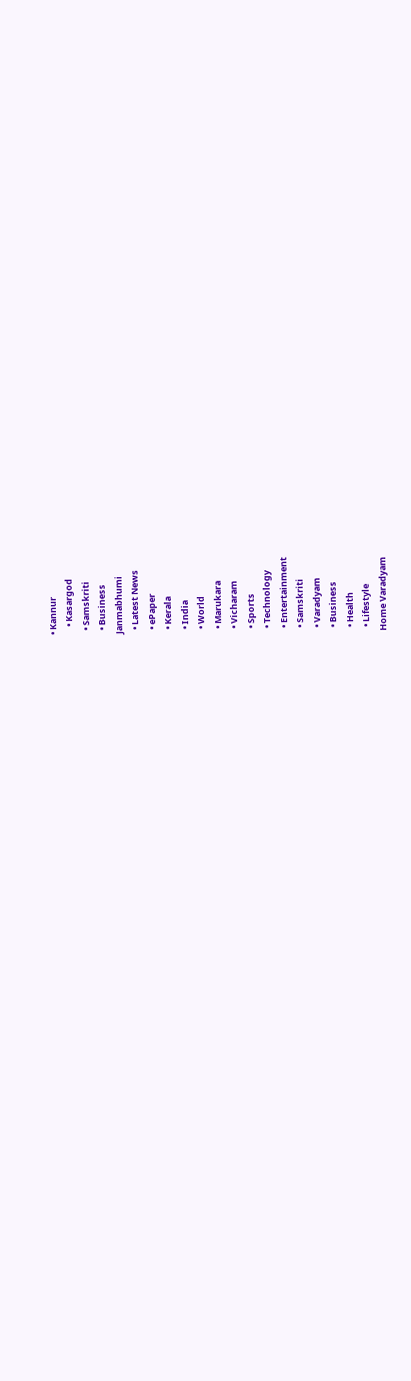• Kannur
    • Kasargod
  • Samskriti
  • Business
Janmabhumi
  • Latest News
  • ePaper
  • Kerala
  • India
  • World
  • Marukara
  • Vicharam
  • Sports
  • Technology
  • Entertainment
  • Samskriti
  • Varadyam
  • Business
  • Health
  • Lifestyle
Home Varadyam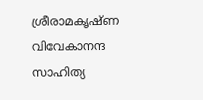ശ്രീരാമകൃഷ്ണ വിവേകാനന്ദ സാഹിത്യ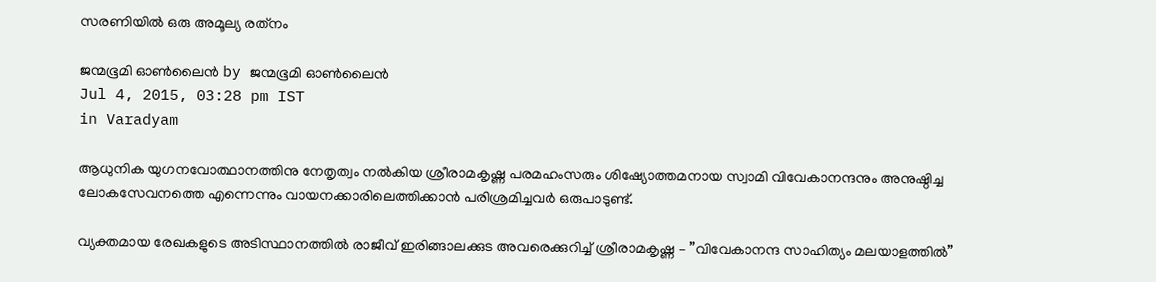സരണിയില്‍ ഒരു അമൂല്യ രത്‌നം

ജന്മഭൂമി ഓണ്‍ലൈന്‍ by ജന്മഭൂമി ഓണ്‍ലൈന്‍
Jul 4, 2015, 03:28 pm IST
in Varadyam

ആധുനിക യുഗനവോത്ഥാനത്തിനു നേതൃത്വം നല്‍കിയ ശ്രീരാമകൃഷ്ണ പരമഹംസരും ശിഷ്യോത്തമനായ സ്വാമി വിവേകാനന്ദനും അനുഷ്ഠിച്ച ലോകസേവനത്തെ എന്നെന്നും വായനക്കാരിലെത്തിക്കാന്‍ പരിശ്രമിച്ചവര്‍ ഒരുപാടുണ്ട്.

വ്യക്തമായ രേഖകളുടെ അടിസ്ഥാനത്തില്‍ രാജീവ് ഇരിങ്ങാലക്കുട അവരെക്കുറിച്ച് ശ്രീരാമകൃഷ്ണ – ”വിവേകാനന്ദ സാഹിത്യം മലയാളത്തില്‍”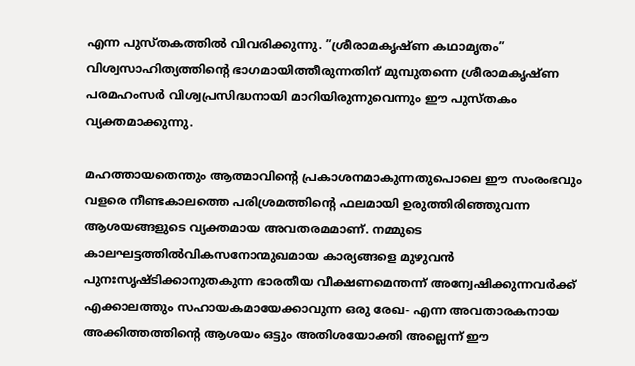എന്ന പുസ്തകത്തില്‍ വിവരിക്കുന്നു. ”ശ്രീരാമകൃഷ്ണ കഥാമൃതം” വിശ്വസാഹിത്യത്തിന്റെ ഭാഗമായിത്തീരുന്നതിന് മുമ്പുതന്നെ ശ്രീരാമകൃഷ്ണ പരമഹംസര്‍ വിശ്വപ്രസിദ്ധനായി മാറിയിരുന്നുവെന്നും ഈ പുസ്തകം വ്യക്തമാക്കുന്നു.

മഹത്തായതെന്തും ആത്മാവിന്റെ പ്രകാശനമാകുന്നതുപൊലെ ഈ സംരംഭവും വളരെ നീണ്ടകാലത്തെ പരിശ്രമത്തിന്റെ ഫലമായി ഉരുത്തിരിഞ്ഞുവന്ന ആശയങ്ങളുടെ വ്യക്തമായ അവതരമമാണ്. നമ്മുടെ കാലഘട്ടത്തില്‍വികസനോന്മുഖമായ കാര്യങ്ങളെ മുഴുവന്‍ പുനഃസൃഷ്ടിക്കാനുതകുന്ന ഭാരതീയ വീക്ഷണമെന്തന്ന് അന്വേഷിക്കുന്നവര്‍ക്ക് എക്കാലത്തും സഹായകമായേക്കാവുന്ന ഒരു രേഖ- എന്ന അവതാരകനായ അക്കിത്തത്തിന്റെ ആശയം ഒട്ടും അതിശയോക്തി അല്ലെന്ന് ഈ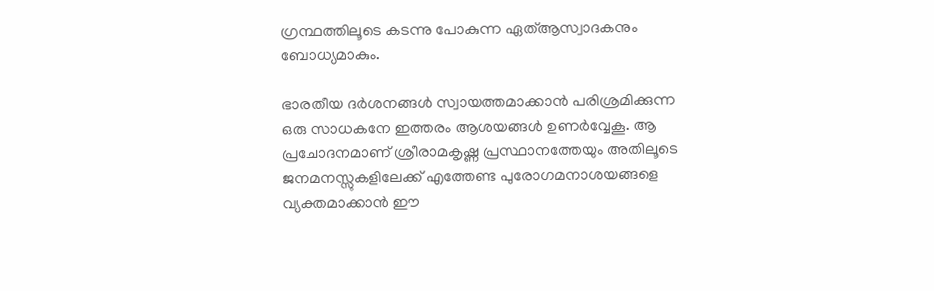ഗ്രന്ഥത്തിലൂടെ കടന്നു പോകുന്ന ഏത്ആസ്വാദകനും ബോധ്യമാകും.

ഭാരതീയ ദര്‍ശനങ്ങള്‍ സ്വായത്തമാക്കാന്‍ പരിശ്രമിക്കുന്ന ഒരു സാധകനേ ഇത്തരം ആശയങ്ങള്‍ ഉണര്‍വ്വേകൂ. ആ പ്രചോദനമാണ് ശ്രീരാമകൃഷ്ണ പ്രസ്ഥാനത്തേയും അതിലൂടെ ജനമനസ്സുകളിലേക്ക് എത്തേണ്ട പുരോഗമനാശയങ്ങളെ വ്യക്തമാക്കാന്‍ ഈ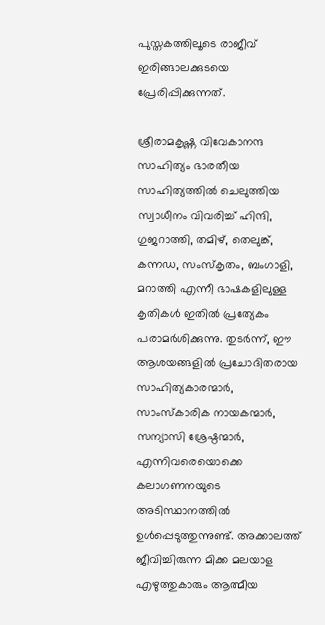പുസ്തകത്തിലൂടെ രാജീവ് ഇരിങ്ങാലക്കുടയെ പ്രേരിപ്പിക്കുന്നത്.

ശ്രീരാമകൃഷ്ണ വിവേകാനന്ദ സാഹിത്യം ഭാരതീയ സാഹിത്യത്തില്‍ ചെലുത്തിയ സ്വാധീനം വിവരിച്ച് ഹിന്ദി, ഗുജറാത്തി, തമിഴ്, തെലുങ്ക്, കന്നഡ, സംസ്‌കൃതം, ബംഗാളി, മറാത്തി എന്നീ ഭാഷകളിലുള്ള കൃതികള്‍ ഇതില്‍ പ്രത്യേകം പരാമര്‍ശിക്കുന്നു. തുടര്‍ന്ന്, ഈ ആശയങ്ങളില്‍ പ്രചോദിതരായ സാഹിത്യകാരന്മാര്‍, സാംസ്‌കാരിക നായകന്മാര്‍, സന്യാസി ശ്രേഷ്ഠന്മാര്‍, എന്നിവരെയൊക്കെ കലാഗണനയുടെ അടിസ്ഥാനത്തില്‍ ഉള്‍പ്പെടുത്തുന്നുണ്ട്. അക്കാലത്ത് ജീവിച്ചിരുന്ന മിക്ക മലയാള എഴുത്തുകാരും ആത്മീയ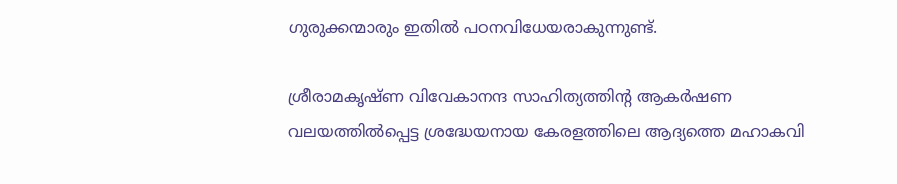ഗുരുക്കന്മാരും ഇതില്‍ പഠനവിധേയരാകുന്നുണ്ട്.

ശ്രീരാമകൃഷ്ണ വിവേകാനന്ദ സാഹിത്യത്തിന്റ ആകര്‍ഷണ വലയത്തില്‍പ്പെട്ട ശ്രദ്ധേയനായ കേരളത്തിലെ ആദ്യത്തെ മഹാകവി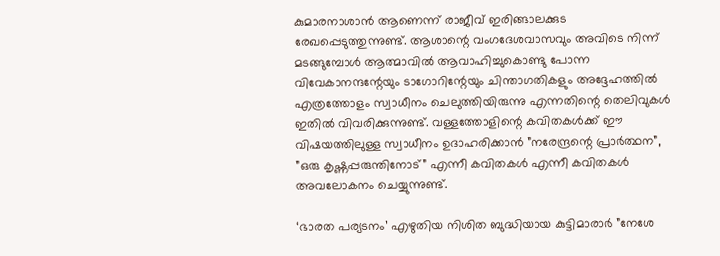കുമാരനാശാന്‍ ആണെന്ന് രാജീവ് ഇരിങ്ങാലക്കുട രേഖപ്പെടുത്തുന്നുണ്ട്. ആശാന്റെ വംഗദേശവാസവും അവിടെ നിന്ന് മടങ്ങുമ്പോള്‍ ആത്മാവില്‍ ആവാഹിച്ചുകൊണ്ടു പോന്ന വിവേകാനന്ദന്റേയും ടാഗോറിന്റേയും ചിന്താഗതികളും അദ്ദേഹത്തില്‍ എത്രത്തോളം സ്വാധീനം ചെലുത്തിയിരുന്നു എന്നതിന്റെ തെലിവുകള്‍ ഇതില്‍ വിവരിക്കുന്നുണ്ട്. വള്ളത്തോളിന്റെ കവിതകള്‍ക്ക് ഈ വിഷയത്തിലുള്ള സ്വാധീനം ഉദാഹരിക്കാന്‍ ”നരേന്ദ്രന്റെ പ്രാര്‍ത്ഥന”, ”ഒരു കൃഷ്ണപ്പരുന്തിനോട്” എന്നീ കവിതകള്‍ എന്നീ കവിതകള്‍ അവലോകനം ചെയ്യുന്നുണ്ട്.

‘ഭാരത പര്യടനം’ എഴുതിയ നിശിത ബുദ്ധിയായ കുട്ടിമാരാര്‍ ”നേശേ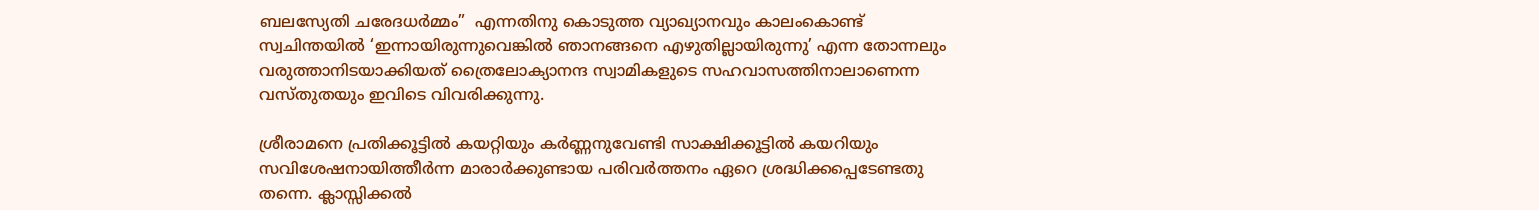ബലസ്യേതി ചരേദധര്‍മ്മം”  എന്നതിനു കൊടുത്ത വ്യാഖ്യാനവും കാലംകൊണ്ട് സ്വചിന്തയില്‍ ‘ഇന്നായിരുന്നുവെങ്കില്‍ ഞാനങ്ങനെ എഴുതില്ലായിരുന്നു’ എന്ന തോന്നലും വരുത്താനിടയാക്കിയത് ത്രൈലോക്യാനന്ദ സ്വാമികളുടെ സഹവാസത്തിനാലാണെന്ന വസ്തുതയും ഇവിടെ വിവരിക്കുന്നു.

ശ്രീരാമനെ പ്രതിക്കൂട്ടില്‍ കയറ്റിയും കര്‍ണ്ണനുവേണ്ടി സാക്ഷിക്കൂട്ടില്‍ കയറിയും സവിശേഷനായിത്തീര്‍ന്ന മാരാര്‍ക്കുണ്ടായ പരിവര്‍ത്തനം ഏറെ ശ്രദ്ധിക്കപ്പെടേണ്ടതു തന്നെ. ക്ലാസ്സിക്കല്‍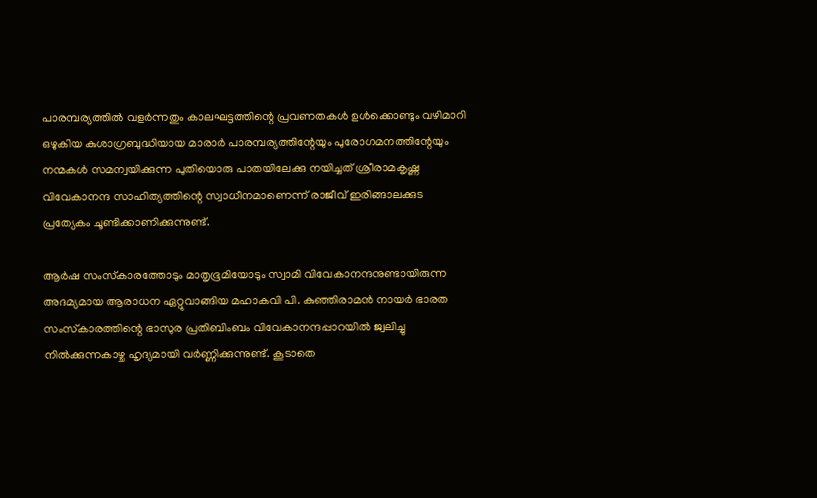പാരമ്പര്യത്തില്‍ വളര്‍ന്നതും കാലഘട്ടത്തിന്റെ പ്രവണതകള്‍ ഉള്‍ക്കൊണ്ടും വഴിമാറി ഒഴുകിയ കുശാഗ്രബുദ്ധിയായ മാരാര്‍ പാരമ്പര്യത്തിന്റേയും പുരോഗമനത്തിന്റേയും നന്മകള്‍ സമന്വയിക്കുന്ന പുതിയൊരു പാതയിലേക്കു നയിച്ചത് ശ്രീരാമകൃഷ്ണ വിവേകാനന്ദ സാഹിത്യത്തിന്റെ സ്വാധീനമാണെന്ന് രാജീവ് ഇരിങ്ങാലക്കുട പ്രത്യേകം ചൂണ്ടിക്കാണിക്കുന്നുണ്ട്.

ആര്‍ഷ സംസ്‌കാരത്തോടും മാതൃഭൂമിയോടും സ്വാമി വിവേകാനന്ദനുണ്ടായിരുന്ന അദമ്യമായ ആരാധന ഏറ്റുവാങ്ങിയ മഹാകവി പി. കുഞ്ഞിരാമന്‍ നായര്‍ ഭാരത സംസ്‌കാരത്തിന്റെ ഭാസുര പ്രതിബിംബം വിവേകാനന്ദപ്പാറയില്‍ ജ്വലിച്ചു നില്‍ക്കുന്നകാഴ്ച ഹൃദ്യമായി വര്‍ണ്ണിക്കുന്നുണ്ട്. കൂടാതെ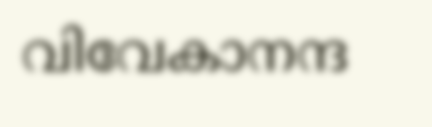വിവേകാനന്ദ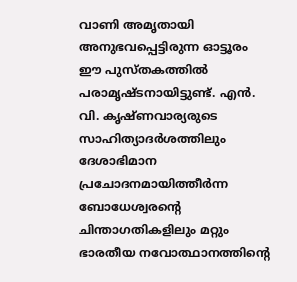വാണി അമൃതായി അനുഭവപ്പെട്ടിരുന്ന ഓട്ടൂരം ഈ പുസ്തകത്തില്‍ പരാമൃഷ്ടനായിട്ടുണ്ട്. എന്‍. വി. കൃഷ്ണവാര്യരുടെ സാഹിത്യാദര്‍ശത്തിലും ദേശാഭിമാന പ്രചോദനമായിത്തീര്‍ന്ന ബോധേശ്വരന്റെ ചിന്താഗതികളിലും മറ്റും ഭാരതീയ നവോത്ഥാനത്തിന്റെ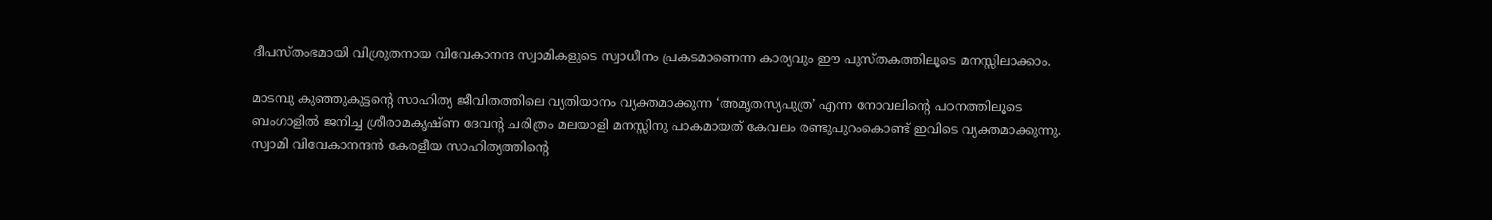ദീപസ്തംഭമായി വിശ്രുതനായ വിവേകാനന്ദ സ്വാമികളുടെ സ്വാധീനം പ്രകടമാണെന്ന കാര്യവും ഈ പുസ്തകത്തിലൂടെ മനസ്സിലാക്കാം.

മാടമ്പു കുഞ്ഞുകുട്ടന്റെ സാഹിത്യ ജീവിതത്തിലെ വ്യതിയാനം വ്യക്തമാക്കുന്ന ‘അമൃതസ്യപുത്ര’ എന്ന നോവലിന്റെ പഠനത്തിലൂടെ ബംഗാളില്‍ ജനിച്ച ശ്രീരാമകൃഷ്ണ ദേവന്റ ചരിത്രം മലയാളി മനസ്സിനു പാകമായത് കേവലം രണ്ടുപുറംകൊണ്ട് ഇവിടെ വ്യക്തമാക്കുന്നു. സ്വാമി വിവേകാനന്ദന്‍ കേരളീയ സാഹിത്യത്തിന്റെ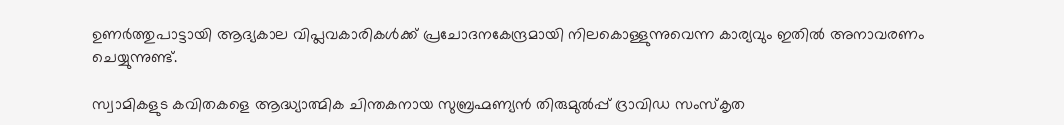ഉണര്‍ത്തുപാട്ടായി ആദ്യകാല വിപ്ലവകാരികള്‍ക്ക് പ്രചോദനകേന്ദ്രമായി നിലകൊള്ളുന്നുവെന്ന കാര്യവും ഇതില്‍ അനാവരണം ചെയ്യുന്നുണ്ട്.

സ്വാമികളുട കവിതകളെ ആദ്ധ്യാത്മിക ചിന്തകനായ സുബ്രഹ്മണ്യന്‍ തിരുമുല്‍പ്പ് ദ്രാവിഡ സംസ്‌കൃത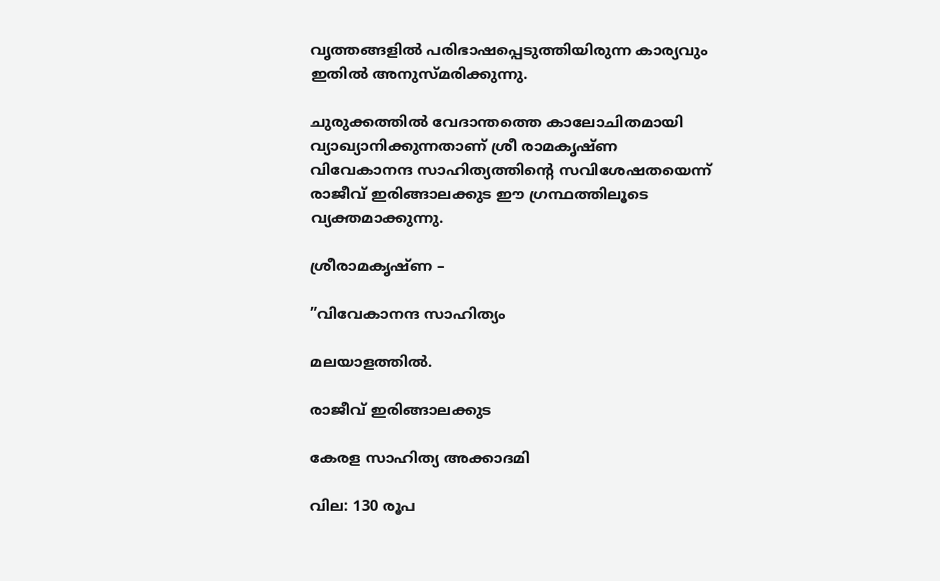വൃത്തങ്ങളില്‍ പരിഭാഷപ്പെടുത്തിയിരുന്ന കാര്യവും ഇതില്‍ അനുസ്മരിക്കുന്നു.

ചുരുക്കത്തില്‍ വേദാന്തത്തെ കാലോചിതമായി വ്യാഖ്യാനിക്കുന്നതാണ് ശ്രീ രാമകൃഷ്ണ വിവേകാനന്ദ സാഹിത്യത്തിന്റെ സവിശേഷതയെന്ന് രാജീവ് ഇരിങ്ങാലക്കുട ഈ ഗ്രന്ഥത്തിലൂടെ വ്യക്തമാക്കുന്നു.

ശ്രീരാമകൃഷ്ണ –

”വിവേകാനന്ദ സാഹിത്യം

മലയാളത്തില്‍.

രാജീവ് ഇരിങ്ങാലക്കുട

കേരള സാഹിത്യ അക്കാദമി

വില: 130 രൂപ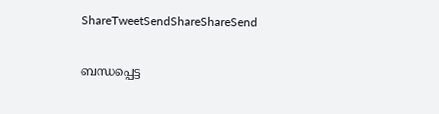ShareTweetSendShareShareSend

ബന്ധപ്പെട്ട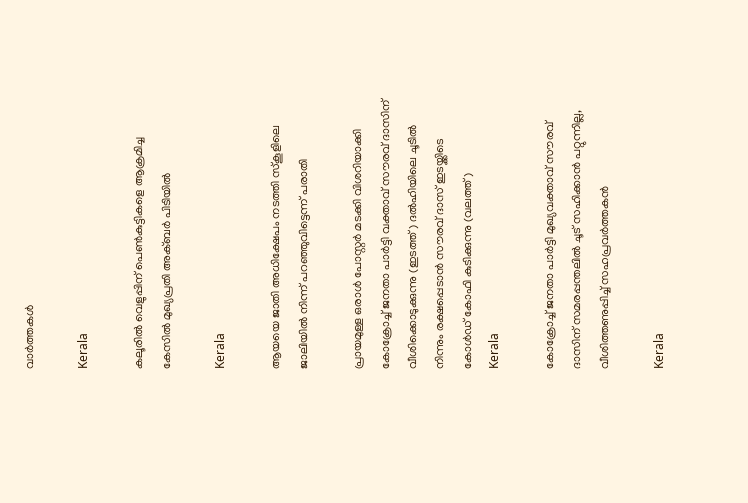വാര്‍ത്തകള്‍

Kerala

കലൂരില്‍ വെളുപ്പിന് പെണ്‍കുട്ടികളെ ആക്രമിച്ച കേസില്‍ മുഖ്യപ്രതി അക്ബര്‍ പിടിയില്‍

Kerala

ആയയെ ജാതി അധിക്ഷേപം നടത്തി സ്‌കൂളിലെ ജാലിയില്‍ നിന്ന് പറഞ്ഞുവിട്ടെന്ന് പരാതി

പ്രായമുള്ള ഒരാള്‍ പോസ്റ്റര്‍ മടക്കി വിശറിയാക്കി കോക്രോച്ച് ജനതാ പാര്‍ട്ടി വക്താവ് സൗരവ് ദാസിന് വീശിക്കൊടുക്കുന്നു (ഇടത്ത്) ദല്‍ഹിയിലെ ചൂടില്‍ നിന്നും രക്ഷപ്പെടാന്‍ സൗരവ് ദാസ് ഇടയ്ക്കിടെ കോള്‍ഡ് കോഫി കുടിക്കുന്നു (വലത്ത്)
Kerala

കോക്രോച്ച് ജനതാ പാര്‍ട്ടി മുഖ്യവക്താവ് സൗരവ് ദാസിന് സമരപ്പന്തലില്‍ ചൂട് സഹിക്കാന്‍ പറ്റുന്നില്ല, വീശിത്തണുപ്പിച്ച് സഹപ്രവര്‍ത്തകന്‍

Kerala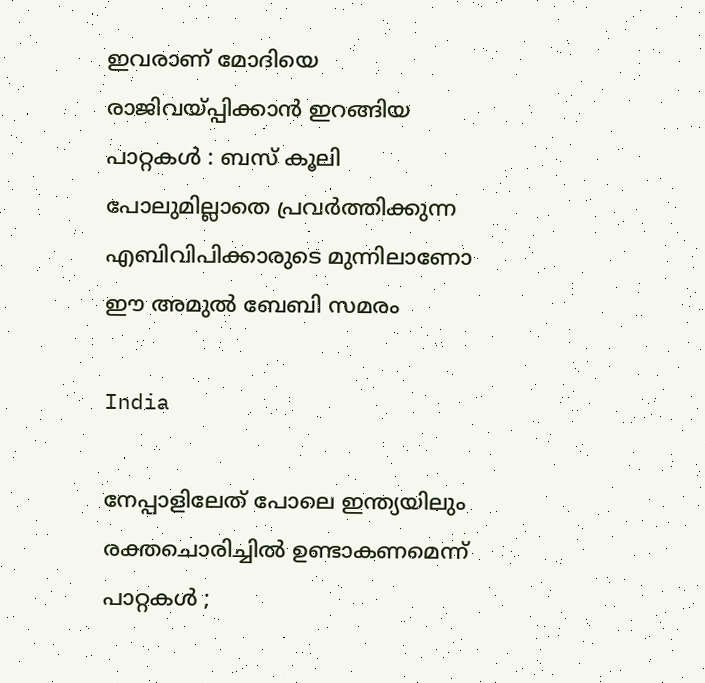ഇവരാണ് മോദിയെ രാജിവയ്‌പ്പിക്കാൻ ഇറങ്ങിയ പാറ്റകൾ : ബസ് കൂലി പോലുമില്ലാതെ പ്രവർത്തിക്കുന്ന എബിവിപിക്കാരുടെ മുന്നിലാണോ ഈ അമുൽ ബേബി സമരം

India

നേപ്പാളിലേത് പോലെ ഇന്ത്യയിലും രക്തചൊരിച്ചിൽ ഉണ്ടാകണമെന്ന് പാറ്റകൾ ;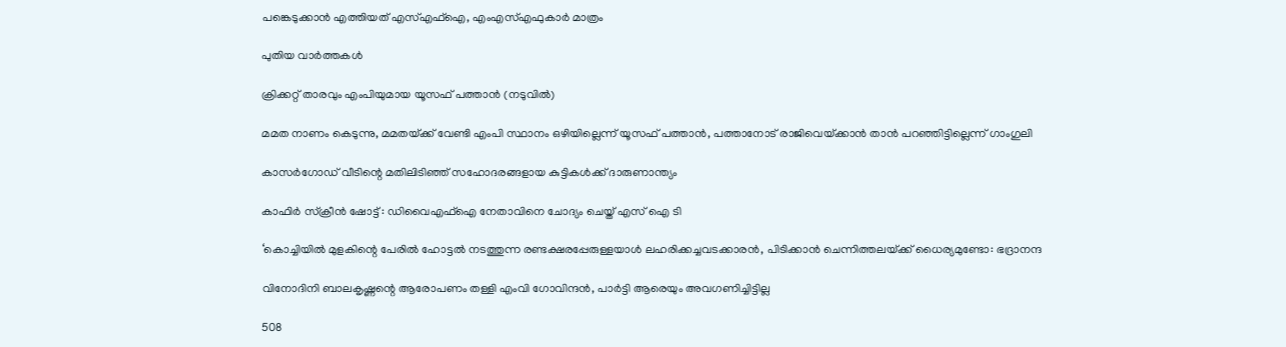പങ്കെടുക്കാൻ എത്തിയത് എസ്എഫ്ഐ, എംഎസ്എഫുകാർ മാത്രം

പുതിയ വാര്‍ത്തകള്‍

ക്രിക്കറ്റ് താരവും എംപിയുമായ യൂസഫ് പത്താന്‍ (നടുവില്‍)

മമത നാണം കെടുന്നു, മമതയ്‌ക്ക് വേണ്ടി എംപി സ്ഥാനം ഒഴിയില്ലെന്ന് യൂസഫ് പത്താന്‍, പത്താനോട് രാജിവെയ്‌ക്കാന്‍ താന്‍ പറഞ്ഞിട്ടില്ലെന്ന് ഗാംഗുലി

കാസര്‍ഗോഡ് വീടിന്റെ മതിലിടിഞ്ഞ് സഹോദരങ്ങളായ കുട്ടികള്‍ക്ക് ദാരുണാന്ത്യം

കാഫിര്‍ സ്‌ക്രീന്‍ ഷോട്ട് : ഡിവൈഎഫ്‌ഐ നേതാവിനെ ചോദ്യം ചെയ്ത് എസ് ഐ ടി

‘കൊച്ചിയില്‍ മുളകിന്റെ പേരില്‍ ഹോട്ടല്‍ നടത്തുന്ന രണ്ടക്ഷരപ്പേരുള്ളയാള്‍ ലഹരിക്കച്ചവടക്കാരന്‍, പിടിക്കാന്‍ ചെന്നിത്തലയ്‌ക്ക് ധൈര്യമുണ്ടോ: ഭദ്രാനന്ദ

വിനോദിനി ബാലകൃഷ്ണന്റെ ആരോപണം തള്ളി എംവി ഗോവിന്ദന്‍, പാര്‍ട്ടി ആരെയും അവഗണിച്ചിട്ടില്ല

508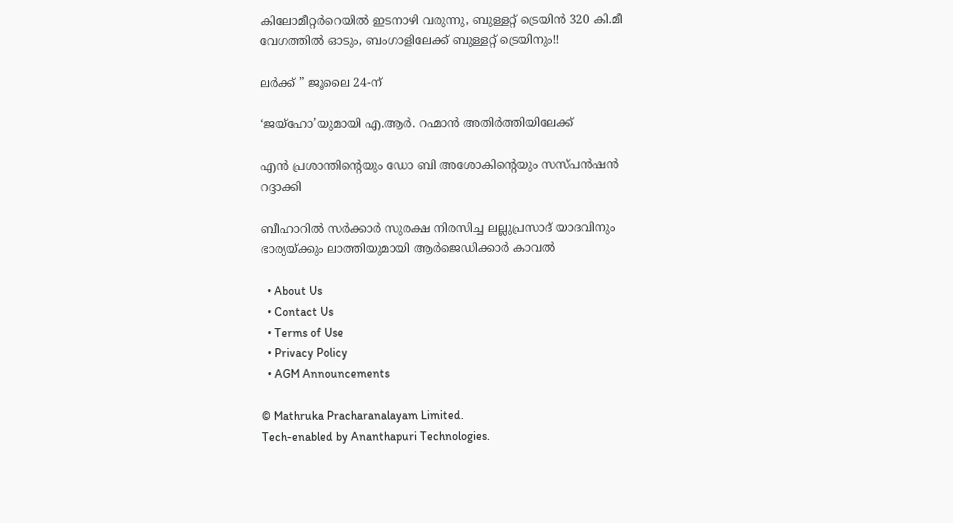കിലോമീറ്റർറെയിൽ ഇടനാഴി വരുന്നു, ബുള്ളറ്റ് ട്രെയിൻ 320 കി.മീ വേഗത്തിൽ ഓടും, ബംഗാളിലേക്ക് ബുള്ളറ്റ് ട്രെയിനും!!

ലർക്ക് ” ജൂലൈ 24-ന്

‘ജയ്‌ഹോ’യുമായി എ.ആർ. റഹ്മാൻ അതിർത്തിയിലേക്ക്

എന്‍ പ്രശാന്തിന്റെയും ഡോ ബി അശോകിന്റെയും സസ്പന്‍ഷന്‍ റദ്ദാക്കി

ബീഹാറിൽ സർക്കാർ സുരക്ഷ നിരസിച്ച ലല്ലുപ്രസാദ് യാദവിനും ഭാര്യയ്‌ക്കും ലാത്തിയുമായി ആർജെഡിക്കാർ കാവൽ

  • About Us
  • Contact Us
  • Terms of Use
  • Privacy Policy
  • AGM Announcements

© Mathruka Pracharanalayam Limited.
Tech-enabled by Ananthapuri Technologies.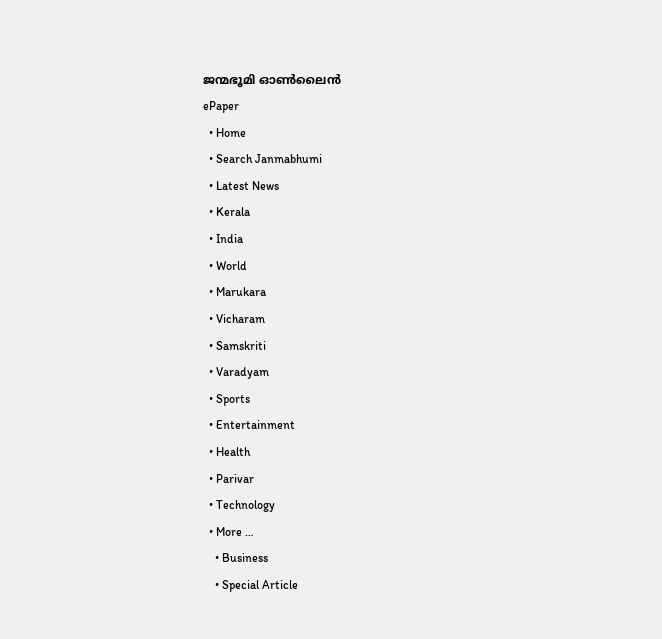ജന്മഭൂമി ഓണ്‍ലൈന്‍
ePaper
  • Home
  • Search Janmabhumi
  • Latest News
  • Kerala
  • India
  • World
  • Marukara
  • Vicharam
  • Samskriti
  • Varadyam
  • Sports
  • Entertainment
  • Health
  • Parivar
  • Technology
  • More …
    • Business
    • Special Article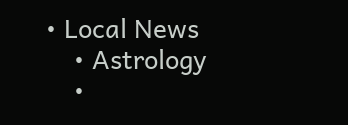• Local News
    • Astrology
    •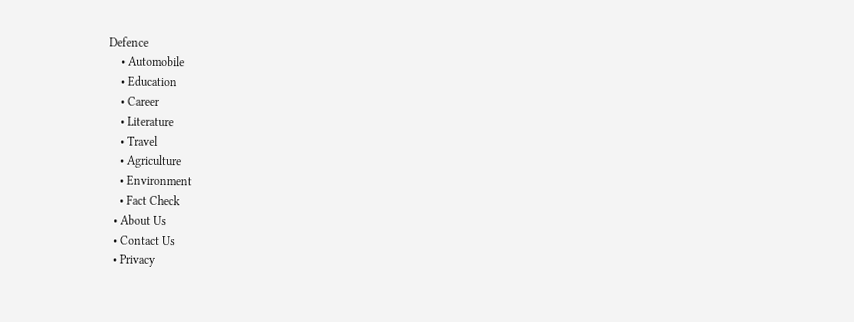Defence
    • Automobile
    • Education
    • Career
    • Literature
    • Travel
    • Agriculture
    • Environment
    • Fact Check
  • About Us
  • Contact Us
  • Privacy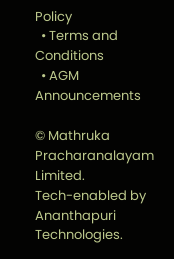Policy
  • Terms and Conditions
  • AGM Announcements

© Mathruka Pracharanalayam Limited.
Tech-enabled by Ananthapuri Technologies.